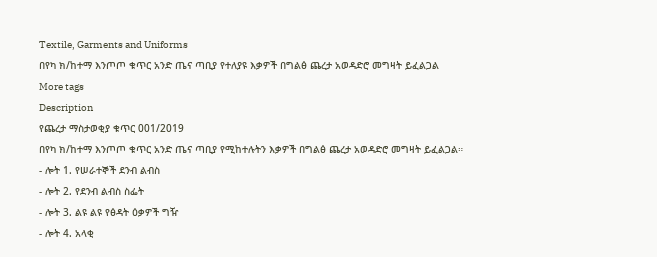Textile, Garments and Uniforms
በየካ ክ/ከተማ እንጦጦ ቁጥር አንድ ጤና ጣቢያ የተለያዩ እቃዎች በግልፅ ጨረታ አወዳድሮ መግዛት ይፈልጋል
More tags
Description
የጨረታ ማስታወቂያ ቁጥር 001/2019
በየካ ክ/ከተማ እንጦጦ ቁጥር አንድ ጤና ጣቢያ የሚከተሉትን እቃዎች በግልፅ ጨረታ አወዳድሮ መግዛት ይፈልጋል።
- ሎት 1. የሠራተኞች ደንብ ልብስ
- ሎት 2. የደንብ ልብስ ስፌት
- ሎት 3. ልዩ ልዩ የፅዳት ዕቃዎች ግዥ
- ሎት 4. አላቂ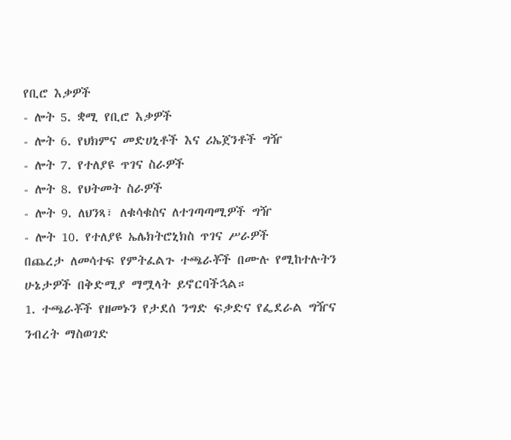የቢሮ እቃዎች
- ሎት 5. ቋሚ የቢሮ እቃዎች
- ሎት 6. የህክምና መድሀኒቶች እና ሪኤጀንቶች ግዥ
- ሎት 7. የተለያዩ ጥገና ስራዎች
- ሎት 8. የህትመት ስራዎች
- ሎት 9. ለህንጻ፣ ለቁሳቁስና ለተገጣጣሚዎች ግዥ
- ሎት 10. የተለያዩ ኤሌክትሮኒክስ ጥገና ሥራዎች
በጨረታ ለመሳተፍ የምትፈልጉ ተጫራቾች በሙሉ የሚከተሉትን ሁኔታዎች በቅድሚያ ማሟላት ይኖርባችኋል።
1. ተጫራቾች የዘመኑን የታደሰ ንግድ ፍቃድና የፌደራል ግዥና ንብረት ማስወገድ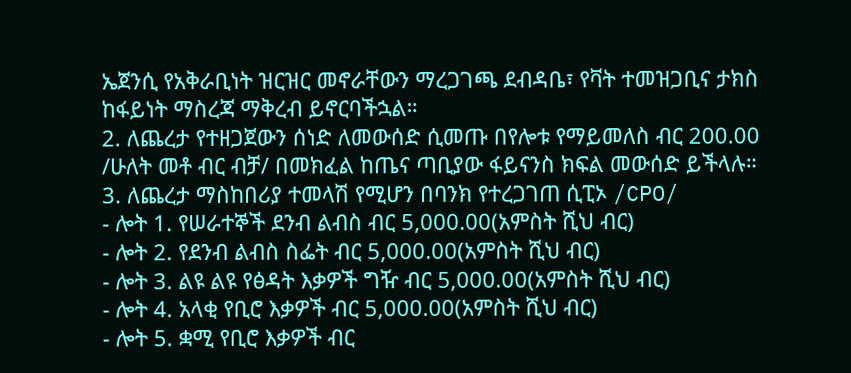ኤጀንሲ የአቅራቢነት ዝርዝር መኖራቸውን ማረጋገጫ ደብዳቤ፣ የቫት ተመዝጋቢና ታክስ ከፋይነት ማስረጃ ማቅረብ ይኖርባችኋል።
2. ለጨረታ የተዘጋጀውን ሰነድ ለመውሰድ ሲመጡ በየሎቱ የማይመለስ ብር 200.00 /ሁለት መቶ ብር ብቻ/ በመክፈል ከጤና ጣቢያው ፋይናንስ ክፍል መውሰድ ይችላሉ።
3. ለጨረታ ማስከበሪያ ተመላሽ የሚሆን በባንክ የተረጋገጠ ሲፒኦ /CPO/
- ሎት 1. የሠራተኞች ደንብ ልብስ ብር 5,000.00(አምስት ሺህ ብር)
- ሎት 2. የደንብ ልብስ ስፌት ብር 5,000.00(አምስት ሺህ ብር)
- ሎት 3. ልዩ ልዩ የፅዳት እቃዎች ግዥ ብር 5,000.00(አምስት ሺህ ብር)
- ሎት 4. አላቂ የቢሮ እቃዎች ብር 5,000.00(አምስት ሺህ ብር)
- ሎት 5. ቋሚ የቢሮ እቃዎች ብር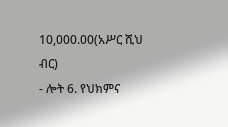10,000.00(አሥር ሺህ ብር)
- ሎት 6. የህክምና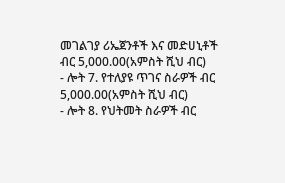መገልገያ ሪኤጀንቶች እና መድሀኒቶች ብር 5,000.00(አምስት ሺህ ብር)
- ሎት 7. የተለያዩ ጥገና ስራዎች ብር 5,000.00(አምስት ሺህ ብር)
- ሎት 8. የህትመት ስራዎች ብር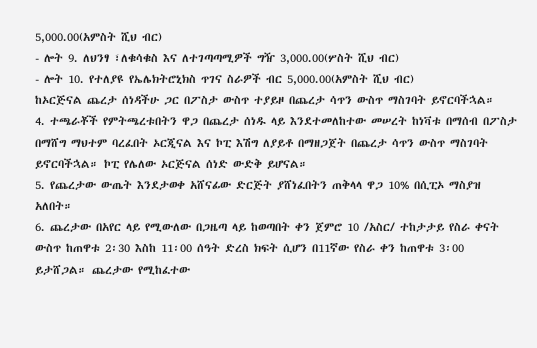5,000.00(አምስት ሺህ ብር)
- ሎት 9. ለህንፃ ፣ለቁሳቁስ እና ለተገጣጣሚዎች ግዥ 3,000.00(ሦስት ሺህ ብር)
- ሎት 10. የተለያዩ የኤሌክትሮኒክስ ጥገና ስራዎች ብር 5,000.00(አምስት ሺህ ብር)
ከኦርጅናል ጨረታ ሰነዳችሁ ጋር በፖስታ ውስጥ ተያይዞ በጨረታ ሳጥን ውስጥ ማስገባት ይኖርባችኋል።
4. ተጫራቾች የምትጫረቱበትን ዋጋ በጨረታ ሰነዱ ላይ እንደተመለከተው መሠረት ከነቫቱ በማሰብ በፖስታ በማሸግ ማህተም ባረፈበት ኦርጂናል እና ኮፒ እሽግ ለያይቶ በማዘጋጀት በጨረታ ሳጥን ውስጥ ማስገባት ይኖርባችኋል። ኮፒ የሌለው ኦርጅናል ሰነድ ውድቅ ይሆናል።
5. የጨረታው ውጤት እንደታወቀ አሸናፊው ድርጅት ያሸነፈበትን ጠቅላላ ዋጋ 10% በሲፒኦ ማስያዝ አለበት።
6. ጨረታው በአየር ላይ የሚውለው በጋዜጣ ላይ ከወጣበት ቀን ጀምሮ 10 /አስር/ ተከታታይ የስራ ቀናት ውስጥ ከጠዋቱ 2፡30 እስከ 11፡00 ሰዓት ድረስ ክፍት ሲሆን በ11ኛው የስራ ቀን ከጠዋቱ 3፡00 ይታሸጋል። ጨረታው የሚከፈተው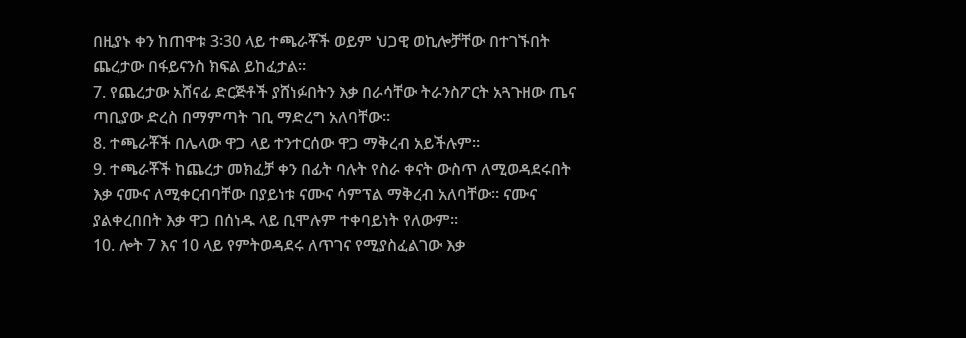በዚያኑ ቀን ከጠዋቱ 3፡30 ላይ ተጫራቾች ወይም ህጋዊ ወኪሎቻቸው በተገኙበት ጨረታው በፋይናንስ ክፍል ይከፈታል።
7. የጨረታው አሸናፊ ድርጅቶች ያሸነፉበትን እቃ በራሳቸው ትራንስፖርት አጓጉዘው ጤና ጣቢያው ድረስ በማምጣት ገቢ ማድረግ አለባቸው።
8. ተጫራቾች በሌላው ዋጋ ላይ ተንተርሰው ዋጋ ማቅረብ አይችሉም።
9. ተጫራቾች ከጨረታ መክፈቻ ቀን በፊት ባሉት የስራ ቀናት ውስጥ ለሚወዳደሩበት እቃ ናሙና ለሚቀርብባቸው በያይነቱ ናሙና ሳምፕል ማቅረብ አለባቸው። ናሙና ያልቀረበበት እቃ ዋጋ በሰነዱ ላይ ቢሞሉም ተቀባይነት የለውም።
10. ሎት 7 እና 10 ላይ የምትወዳደሩ ለጥገና የሚያስፈልገው እቃ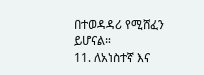በተወዳዳሪ የሚሸፈን ይሆናል።
11. ለአነስተኛ እና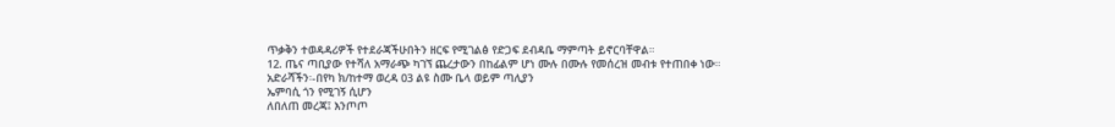ጥቃቅን ተወዳዳሪዎች የተደራጃችሁበትን ዘርፍ የሚገልፅ የድጋፍ ደብዳቤ ማምጣት ይኖርባቸዋል።
12. ጤና ጣቢያው የተሻለ አማራጭ ካገኘ ጨረታውን በከፊልም ሆነ ሙሉ በሙሉ የመሰረዝ መብቱ የተጠበቀ ነው።
አድራሻችን፡-በየካ ክ/ከተማ ወረዳ 03 ልዩ ስሙ ቤላ ወይም ጣሊያን
ኤምባሲ ጎን የሚገኝ ሲሆን
ለበለጠ መረጃ፤ እንጦጦ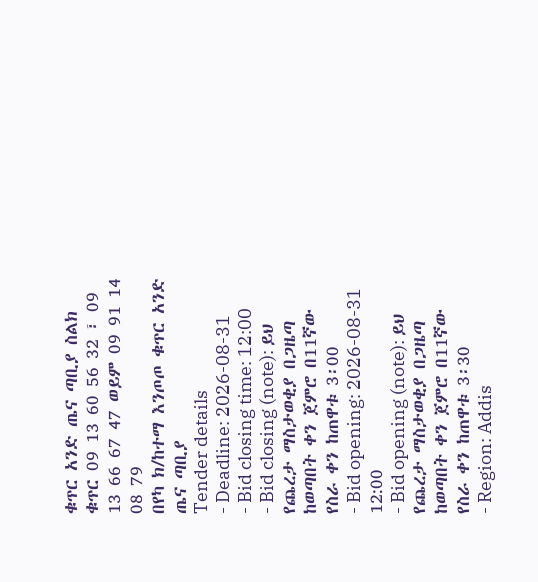ቁጥር አንድ ጤና ጣቢያ ስልክ ቁጥር 09 13 60 56 32 ፣ 09 13 66 67 47 ወይም 09 91 14 08 79
በየካ ክ/ከተማ እንጦጦ ቁጥር አንድ ጤና ጣቢያ
Tender details
- Deadline: 2026-08-31
- Bid closing time: 12:00
- Bid closing (note): ይህ የጨረታ ማስታወቂያ በጋዜጣ ከወጣበት ቀን ጀምሮ በ11ኛው የስራ ቀን ከጠዋቱ 3፡00
- Bid opening: 2026-08-31 12:00
- Bid opening (note): ይህ የጨረታ ማስታወቂያ በጋዜጣ ከወጣበት ቀን ጀምሮ በ11ኛው የስራ ቀን ከጠዋቱ 3፡30
- Region: Addis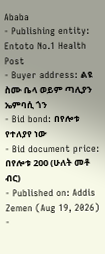Ababa
- Publishing entity: Entoto No.1 Health Post
- Buyer address: ልዩ ስሙ ቤላ ወይም ጣሊያን ኤምባሲ ጎን
- Bid bond: በየሎቱ የተለያየ ነው
- Bid document price: በየሎቱ 200 (ሁለት መቶ ብር)
- Published on: Addis Zemen (Aug 19, 2026)
-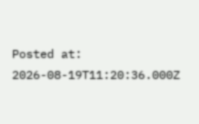Posted at: 2026-08-19T11:20:36.000Z